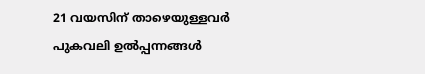21 വയസിന് താഴെയുള്ളവർ പുകവലി ഉൽപ്പന്നങ്ങൾ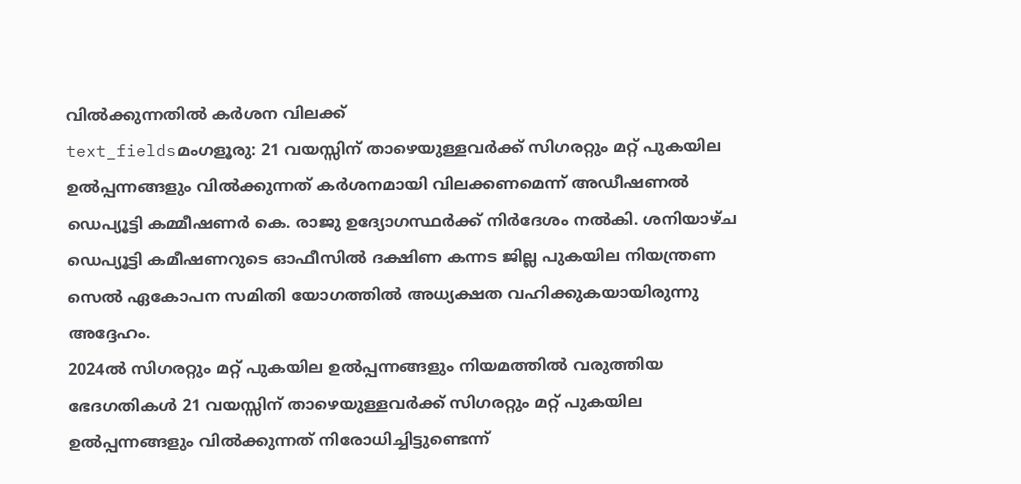വിൽക്കുന്നതിൽ കർശന വിലക്ക്
text_fieldsമംഗളൂരു: 21 വയസ്സിന് താഴെയുള്ളവർക്ക് സിഗരറ്റും മറ്റ് പുകയില ഉൽപ്പന്നങ്ങളും വിൽക്കുന്നത് കർശനമായി വിലക്കണമെന്ന് അഡീഷണൽ ഡെപ്യൂട്ടി കമ്മീഷണർ കെ. രാജു ഉദ്യോഗസ്ഥർക്ക് നിർദേശം നൽകി. ശനിയാഴ്ച ഡെപ്യൂട്ടി കമീഷണറുടെ ഓഫീസിൽ ദക്ഷിണ കന്നട ജില്ല പുകയില നിയന്ത്രണ സെൽ ഏകോപന സമിതി യോഗത്തിൽ അധ്യക്ഷത വഹിക്കുകയായിരുന്നു അദ്ദേഹം.
2024ൽ സിഗരറ്റും മറ്റ് പുകയില ഉൽപ്പന്നങ്ങളും നിയമത്തിൽ വരുത്തിയ ഭേദഗതികൾ 21 വയസ്സിന് താഴെയുള്ളവർക്ക് സിഗരറ്റും മറ്റ് പുകയില ഉൽപ്പന്നങ്ങളും വിൽക്കുന്നത് നിരോധിച്ചിട്ടുണ്ടെന്ന്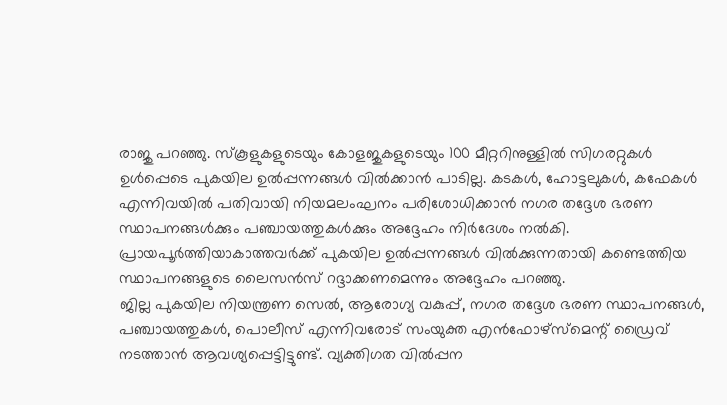രാജു പറഞ്ഞു. സ്കൂളുകളുടെയും കോളജുകളുടെയും 100 മീറ്ററിനുള്ളിൽ സിഗരറ്റുകൾ ഉൾപ്പെടെ പുകയില ഉൽപ്പന്നങ്ങൾ വിൽക്കാൻ പാടില്ല. കടകൾ, ഹോട്ടലുകൾ, കഫേകൾ എന്നിവയിൽ പതിവായി നിയമലംഘനം പരിശോധിക്കാൻ നഗര തദ്ദേശ ഭരണ സ്ഥാപനങ്ങൾക്കും പഞ്ചായത്തുകൾക്കും അദ്ദേഹം നിർദേശം നൽകി. പ്രായപൂർത്തിയാകാത്തവർക്ക് പുകയില ഉൽപ്പന്നങ്ങൾ വിൽക്കുന്നതായി കണ്ടെത്തിയ സ്ഥാപനങ്ങളുടെ ലൈസൻസ് റദ്ദാക്കണമെന്നും അദ്ദേഹം പറഞ്ഞു.
ജില്ല പുകയില നിയന്ത്രണ സെൽ, ആരോഗ്യ വകുപ്പ്, നഗര തദ്ദേശ ഭരണ സ്ഥാപനങ്ങൾ, പഞ്ചായത്തുകൾ, പൊലീസ് എന്നിവരോട് സംയുക്ത എൻഫോഴ്സ്മെന്റ് ഡ്രൈവ് നടത്താൻ ആവശ്യപ്പെട്ടിട്ടുണ്ട്. വ്യക്തിഗത വിൽപ്പന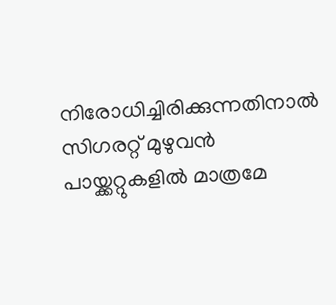നിരോധിച്ചിരിക്കുന്നതിനാൽ സിഗരറ്റ് മുഴുവൻ പായ്ക്കറ്റുകളിൽ മാത്രമേ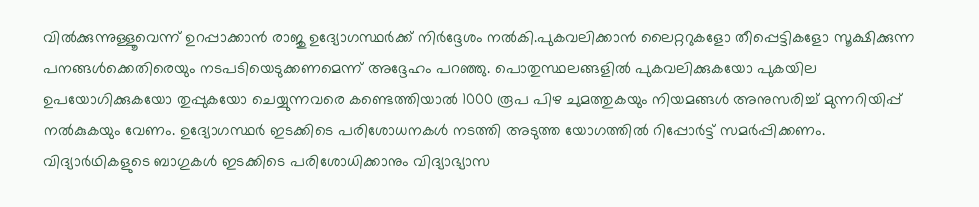വിൽക്കുന്നുള്ളൂവെന്ന് ഉറപ്പാക്കാൻ രാജു ഉദ്യോഗസ്ഥർക്ക് നിർദ്ദേശം നൽകി.പുകവലിക്കാൻ ലൈറ്ററുകളോ തീപ്പെട്ടികളോ സൂക്ഷിക്കുന്ന പനങ്ങൾക്കെതിരെയും നടപടിയെടുക്കണമെന്ന് അദ്ദേഹം പറഞ്ഞു. പൊതുസ്ഥലങ്ങളിൽ പുകവലിക്കുകയോ പുകയില ഉപയോഗിക്കുകയോ തുപ്പുകയോ ചെയ്യുന്നവരെ കണ്ടെത്തിയാൽ 1000 രൂപ പിഴ ചുമത്തുകയും നിയമങ്ങൾ അനുസരിച്ച് മുന്നറിയിപ്പ് നൽകുകയും വേണം. ഉദ്യോഗസ്ഥർ ഇടക്കിടെ പരിശോധനകൾ നടത്തി അടുത്ത യോഗത്തിൽ റിപ്പോർട്ട് സമർപ്പിക്കണം.
വിദ്യാർഥികളുടെ ബാഗുകൾ ഇടക്കിടെ പരിശോധിക്കാനും വിദ്യാഭ്യാസ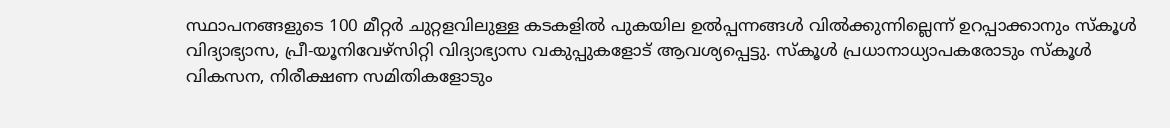സ്ഥാപനങ്ങളുടെ 100 മീറ്റർ ചുറ്റളവിലുള്ള കടകളിൽ പുകയില ഉൽപ്പന്നങ്ങൾ വിൽക്കുന്നില്ലെന്ന് ഉറപ്പാക്കാനും സ്കൂൾ വിദ്യാഭ്യാസ, പ്രീ-യൂനിവേഴ്സിറ്റി വിദ്യാഭ്യാസ വകുപ്പുകളോട് ആവശ്യപ്പെട്ടു. സ്കൂൾ പ്രധാനാധ്യാപകരോടും സ്കൂൾ വികസന, നിരീക്ഷണ സമിതികളോടും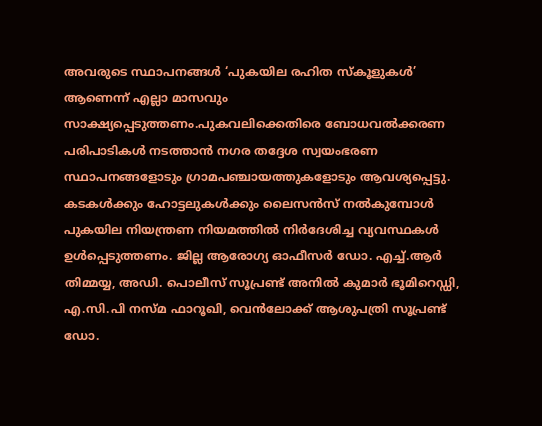അവരുടെ സ്ഥാപനങ്ങൾ ‘പുകയില രഹിത സ്കൂളുകൾ’ ആണെന്ന് എല്ലാ മാസവും സാക്ഷ്യപ്പെടുത്തണം.പുകവലിക്കെതിരെ ബോധവൽക്കരണ പരിപാടികൾ നടത്താൻ നഗര തദ്ദേശ സ്വയംഭരണ സ്ഥാപനങ്ങളോടും ഗ്രാമപഞ്ചായത്തുകളോടും ആവശ്യപ്പെട്ടു. കടകൾക്കും ഹോട്ടലുകൾക്കും ലൈസൻസ് നൽകുമ്പോൾ പുകയില നിയന്ത്രണ നിയമത്തിൽ നിർദേശിച്ച വ്യവസ്ഥകൾ ഉൾപ്പെടുത്തണം. ജില്ല ആരോഗ്യ ഓഫീസർ ഡോ. എച്ച്.ആർ തിമ്മയ്യ, അഡി. പൊലീസ് സൂപ്രണ്ട് അനിൽ കുമാർ ഭൂമിറെഡ്ഡി, എ.സി.പി നസ്മ ഫാറൂഖി, വെൻലോക്ക് ആശുപത്രി സൂപ്രണ്ട് ഡോ.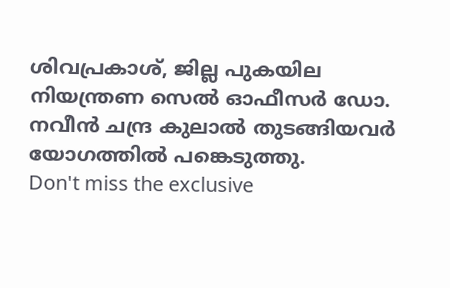ശിവപ്രകാശ്, ജില്ല പുകയില നിയന്ത്രണ സെൽ ഓഫീസർ ഡോ. നവീൻ ചന്ദ്ര കുലാൽ തുടങ്ങിയവർ യോഗത്തിൽ പങ്കെടുത്തു.
Don't miss the exclusive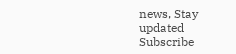news, Stay updated
Subscribe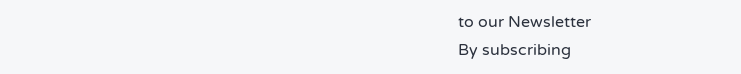to our Newsletter
By subscribing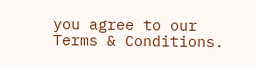you agree to our Terms & Conditions.